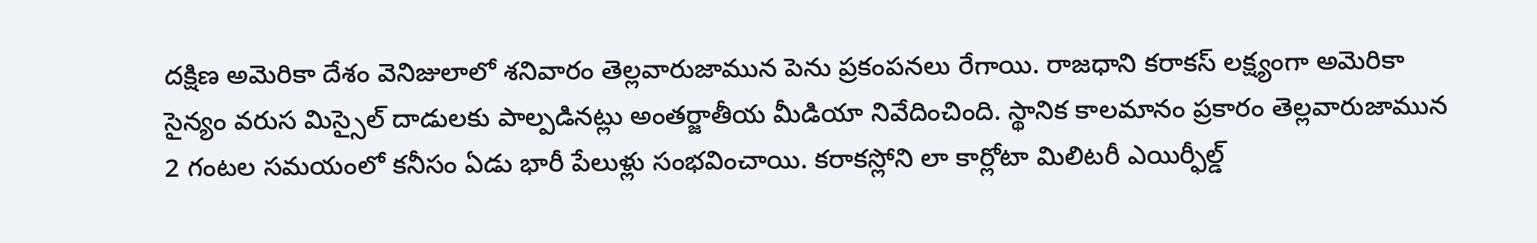దక్షిణ అమెరికా దేశం వెనిజులాలో శనివారం తెల్లవారుజామున పెను ప్రకంపనలు రేగాయి. రాజధాని కరాకస్ లక్ష్యంగా అమెరికా సైన్యం వరుస మిస్సైల్ దాడులకు పాల్పడినట్లు అంతర్జాతీయ మీడియా నివేదించింది. స్థానిక కాలమానం ప్రకారం తెల్లవారుజామున 2 గంటల సమయంలో కనీసం ఏడు భారీ పేలుళ్లు సంభవించాయి. కరాకస్లోని లా కార్లోటా మిలిటరీ ఎయిర్ఫీల్డ్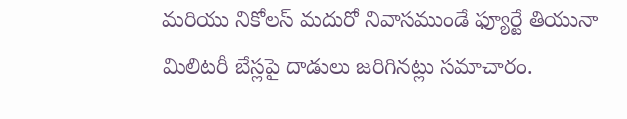మరియు నికోలస్ మదురో నివాసముండే ఫ్యూర్టే తియునా మిలిటరీ బేస్లపై దాడులు జరిగినట్లు సమాచారం.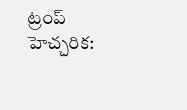ట్రంప్ హెచ్చరిక: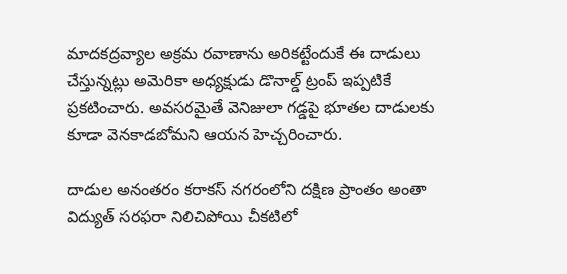మాదకద్రవ్యాల అక్రమ రవాణాను అరికట్టేందుకే ఈ దాడులు చేస్తున్నట్లు అమెరికా అధ్యక్షుడు డొనాల్డ్ ట్రంప్ ఇప్పటికే ప్రకటించారు. అవసరమైతే వెనిజులా గడ్డపై భూతల దాడులకు కూడా వెనకాడబోమని ఆయన హెచ్చరించారు.

దాడుల అనంతరం కరాకస్ నగరంలోని దక్షిణ ప్రాంతం అంతా విద్యుత్ సరఫరా నిలిచిపోయి చీకటిలో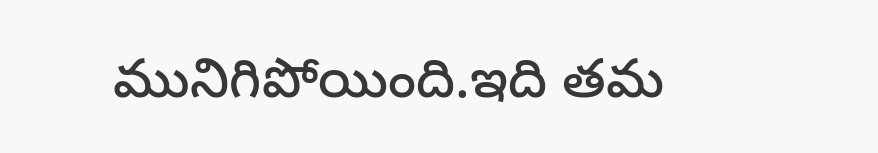మునిగిపోయింది.ఇది తమ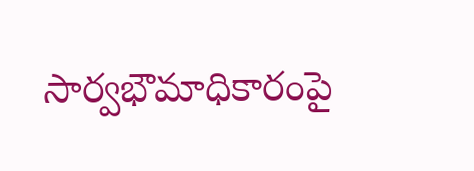సార్వభౌమాధికారంపై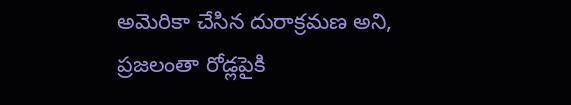అమెరికా చేసిన దురాక్రమణ అని, ప్రజలంతా రోడ్లపైకి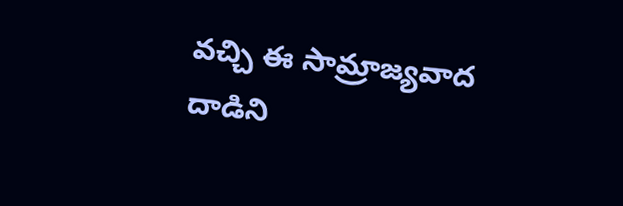వచ్చి ఈ సామ్రాజ్యవాద దాడిని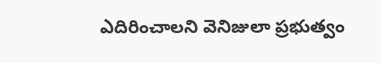ఎదిరించాలని వెనిజులా ప్రభుత్వం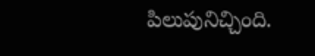పిలుపునిచ్చింది.